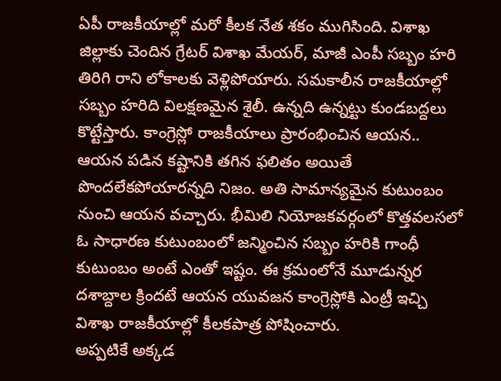ఏపీ రాజకీయాల్లో మరో కీలక నేత శకం ముగిసింది. విశాఖ జిల్లాకు చెందిన గ్రేటర్ విశాఖ మేయర్, మాజీ ఎంపీ సబ్బం హరి తిరిగి రాని లోకాలకు వెళ్లిపోయారు. సమకాలీన రాజకీయాల్లో సబ్బం హరిది విలక్షణమైన శైలీ. ఉన్నది ఉన్నట్టు కుండబద్దలు కొట్టేస్తారు. కాంగ్రెస్లో రాజకీయాలు ప్రారంభించిన ఆయన.. ఆయన పడిన కష్టానికి తగిన ఫలితం అయితే పొందలేకపోయారన్నది నిజం. అతి సామాన్యమైన కుటుంబం నుంచి ఆయన వచ్చారు. భీమిలి నియోజకవర్గంలో కొత్తవలసలో ఓ సాధారణ కుటుంబంలో జన్మించిన సబ్బం హరికి గాంధీ కుటుంబం అంటే ఎంతో ఇష్టం. ఈ క్రమంలోనే మూడున్నర దశాబ్దాల క్రిందటే ఆయన యువజన కాంగ్రెస్లోకి ఎంట్రీ ఇచ్చి విశాఖ రాజకీయాల్లో కీలకపాత్ర పోషించారు.
అప్పటికే అక్కడ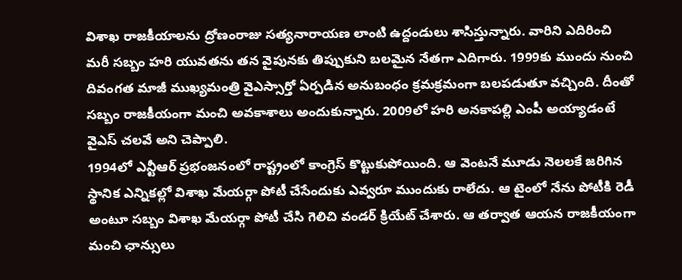విశాఖ రాజకీయాలను ద్రోణంరాజు సత్యనారాయణ లాంటి ఉద్దండులు శాసిస్తున్నారు. వారిని ఎదిరించి మరీ సబ్బం హరి యువతను తన వైపునకు తిప్పుకుని బలమైన నేతగా ఎదిగారు. 1999కు ముందు నుంచి దివంగత మాజీ ముఖ్యమంత్రి వైఎస్సార్తో ఏర్పడిన అనుబంధం క్రమక్రమంగా బలపడుతూ వచ్చింది. దీంతో సబ్బం రాజకీయంగా మంచి అవకాశాలు అందుకున్నారు. 2009లో హరి అనకాపల్లి ఎంపీ అయ్యాడంటే వైఎస్ చలవే అని చెప్పాలి.
1994లో ఎన్టీఆర్ ప్రభంజనంలో రాష్ట్రంలో కాంగ్రెస్ కొట్టుకుపోయింది. ఆ వెంటనే మూడు నెలలకే జరిగిన స్థానిక ఎన్నికల్లో విశాఖ మేయర్గా పోటీ చేసేందుకు ఎవ్వరూ ముందుకు రాలేదు. ఆ టైంలో నేను పోటీకి రెడీ అంటూ సబ్బం విశాఖ మేయర్గా పోటీ చేసి గెలిచి వండర్ క్రియేట్ చేశారు. ఆ తర్వాత ఆయన రాజకీయంగా మంచి ఛాన్సులు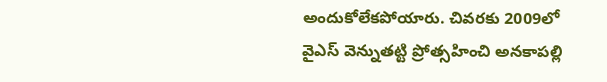అందుకోలేకపోయారు. చివరకు 2009లో వైఎస్ వెన్నుతట్టి ప్రోత్సహించి అనకాపల్లి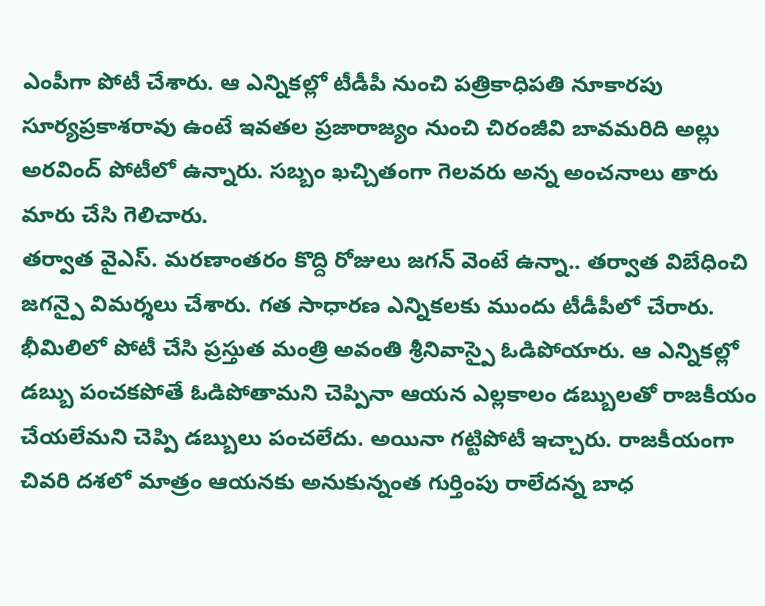ఎంపీగా పోటీ చేశారు. ఆ ఎన్నికల్లో టీడీపీ నుంచి పత్రికాధిపతి నూకారపు సూర్యప్రకాశరావు ఉంటే ఇవతల ప్రజారాజ్యం నుంచి చిరంజీవి బావమరిది అల్లు అరవింద్ పోటీలో ఉన్నారు. సబ్బం ఖచ్చితంగా గెలవరు అన్న అంచనాలు తారు మారు చేసి గెలిచారు.
తర్వాత వైఎస్. మరణాంతరం కొద్ది రోజులు జగన్ వెంటే ఉన్నా.. తర్వాత విబేధించి జగన్పై విమర్శలు చేశారు. గత సాధారణ ఎన్నికలకు ముందు టీడీపీలో చేరారు. భీమిలిలో పోటీ చేసి ప్రస్తుత మంత్రి అవంతి శ్రీనివాస్పై ఓడిపోయారు. ఆ ఎన్నికల్లో డబ్బు పంచకపోతే ఓడిపోతామని చెప్పినా ఆయన ఎల్లకాలం డబ్బులతో రాజకీయం చేయలేమని చెప్పి డబ్బులు పంచలేదు. అయినా గట్టిపోటీ ఇచ్చారు. రాజకీయంగా చివరి దశలో మాత్రం ఆయనకు అనుకున్నంత గుర్తింపు రాలేదన్న బాధ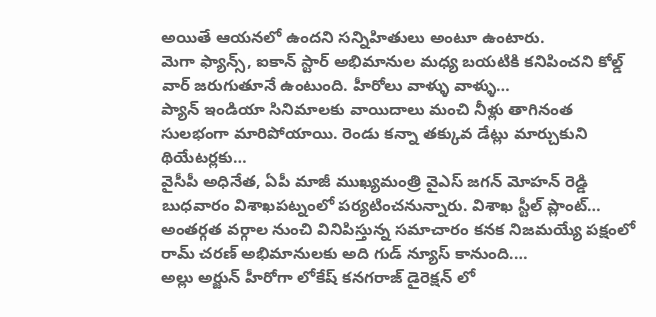అయితే ఆయనలో ఉందని సన్నిహితులు అంటూ ఉంటారు.
మెగా ఫ్యాన్స్, ఐకాన్ స్టార్ అభిమానుల మధ్య బయటికి కనిపించని కోల్డ్ వార్ జరుగుతూనే ఉంటుంది. హీరోలు వాళ్ళు వాళ్ళు…
ప్యాన్ ఇండియా సినిమాలకు వాయిదాలు మంచి నీళ్లు తాగినంత సులభంగా మారిపోయాయి. రెండు కన్నా తక్కువ డేట్లు మార్చుకుని థియేటర్లకు…
వైసీపీ అధినేత, ఏపీ మాజీ ముఖ్యమంత్రి వైఎస్ జగన్ మోహన్ రెడ్డి బుధవారం విశాఖపట్నంలో పర్యటించనున్నారు. విశాఖ స్టీల్ ప్లాంట్…
అంతర్గత వర్గాల నుంచి వినిపిస్తున్న సమాచారం కనక నిజమయ్యే పక్షంలో రామ్ చరణ్ అభిమానులకు అది గుడ్ న్యూస్ కానుంది.…
అల్లు అర్జున్ హీరోగా లోకేష్ కనగరాజ్ డైరెక్షన్ లో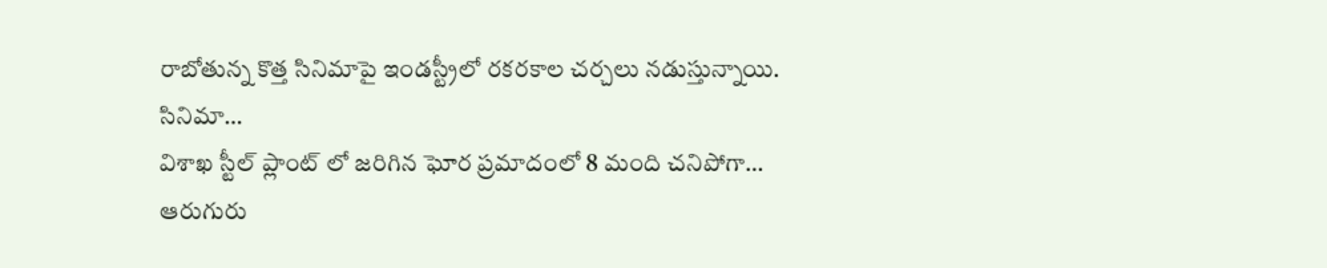రాబోతున్న కొత్త సినిమాపై ఇండస్ట్రీలో రకరకాల చర్చలు నడుస్తున్నాయి. సినిమా…
విశాఖ స్టీల్ ప్లాంట్ లో జరిగిన ఘోర ప్రమాదంలో 8 మంది చనిపోగా… ఆరుగురు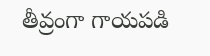తీవ్రంగా గాయపడి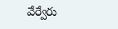వేర్వేరు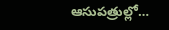ఆసుపత్రుల్లో…